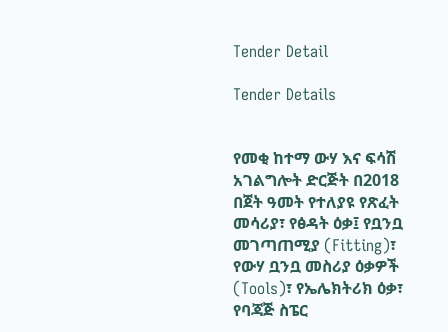Tender Detail

Tender Details


የመቂ ከተማ ውሃ እና ፍሳሽ አገልግሎት ድርጅት በ2018 በጀት ዓመት የተለያዩ የጽፈት መሳሪያ፣ የፅዳት ዕቃ፤ የቧንቧ መገጣጠሚያ (Fitting)፣ የውሃ ቧንቧ መስሪያ ዕቃዎች (Tools)፣ የኤሌክትሪክ ዕቃ፣ የባጃጅ ስፔር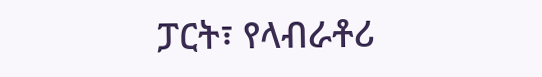ፓርት፣ የላብራቶሪ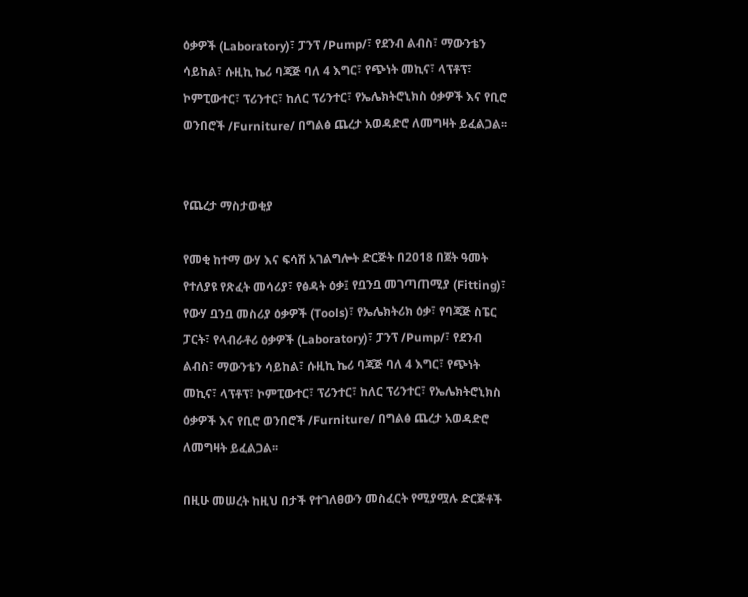ዕቃዎች (Laboratory)፣ ፓንፕ /Pump/፣ የደንብ ልብስ፣ ማውንቴን ሳይከል፣ ሱዚኪ ኬሪ ባጃጅ ባለ 4 እግር፣ የጭነት መኪና፣ ላፕቶፕ፣ ኮምፒውተር፣ ፕሪንተር፣ ከለር ፕሪንተር፣ የኤሌክትሮኒክስ ዕቃዎች እና የቢሮ ወንበሮች /Furniture/ በግልፅ ጨረታ አወዳድሮ ለመግዛት ይፈልጋል፡፡


የጨረታ ማስታወቂያ

የመቂ ከተማ ውሃ እና ፍሳሽ አገልግሎት ድርጅት በ2018 በጀት ዓመት የተለያዩ የጽፈት መሳሪያ፣ የፅዳት ዕቃ፤ የቧንቧ መገጣጠሚያ (Fitting)፣ የውሃ ቧንቧ መስሪያ ዕቃዎች (Tools)፣ የኤሌክትሪክ ዕቃ፣ የባጃጅ ስፔር ፓርት፣ የላብራቶሪ ዕቃዎች (Laboratory)፣ ፓንፕ /Pump/፣ የደንብ ልብስ፣ ማውንቴን ሳይከል፣ ሱዚኪ ኬሪ ባጃጅ ባለ 4 እግር፣ የጭነት መኪና፣ ላፕቶፕ፣ ኮምፒውተር፣ ፕሪንተር፣ ከለር ፕሪንተር፣ የኤሌክትሮኒክስ ዕቃዎች እና የቢሮ ወንበሮች /Furniture/ በግልፅ ጨረታ አወዳድሮ ለመግዛት ይፈልጋል፡፡

በዚሁ መሠረት ከዚህ በታች የተገለፀውን መስፈርት የሚያሟሉ ድርጅቶች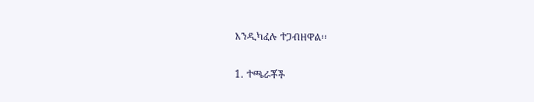እንዲካፈሉ ተጋብዘዋል፡፡

1. ተጫራቾች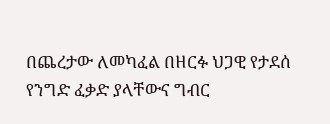በጨረታው ለመካፈል በዘርፉ ህጋዊ የታደሰ የንግድ ፈቃድ ያላቸውና ግብር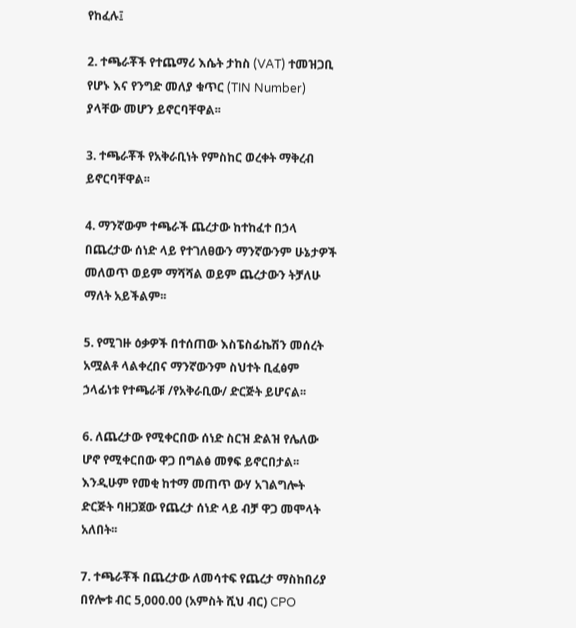የከፈሉ፤

2. ተጫራቾች የተጨማሪ እሴት ታከስ (VAT) ተመዝጋቢ የሆኑ እና የንግድ መለያ ቁጥር (TIN Number) ያላቸው መሆን ይኖርባቸዋል፡፡

3. ተጫራቾች የአቅራቢነት የምስከር ወረቀት ማቅረብ ይኖርባቸዋል፡፡

4. ማንኛውም ተጫራች ጨረታው ከተከፈተ በኃላ በጨረታው ሰነድ ላይ የተገለፀውን ማንኛውንም ሁኔታዎች መለወጥ ወይም ማሻሻል ወይም ጨረታውን ትቻለሁ ማለት አይችልም፡፡

5. የሚገዙ ዕቃዎች በተሰጠው እስፔስፊኬሽን መሰረት አሟልቶ ላልቀረበና ማንኛውንም ስህተት ቢፈፅም ኃላፊነቱ የተጫራቹ /የአቅራቢው/ ድርጅት ይሆናል፡፡

6. ለጨረታው የሚቀርበው ሰነድ ስርዝ ድልዝ የሌለው ሆኖ የሚቀርበው ዋጋ በግልፅ መፃፍ ይኖርበታል፡፡ እንዲሁም የመቂ ከተማ መጠጥ ውሃ አገልግሎት ድርጅት ባዘጋጀው የጨረታ ሰነድ ላይ ብቻ ዋጋ መሞላት አለበት፡፡

7. ተጫራቾች በጨረታው ለመሳተፍ የጨረታ ማስከበሪያ በየሎቱ ብር 5,000.00 (አምስት ሺህ ብር) CPO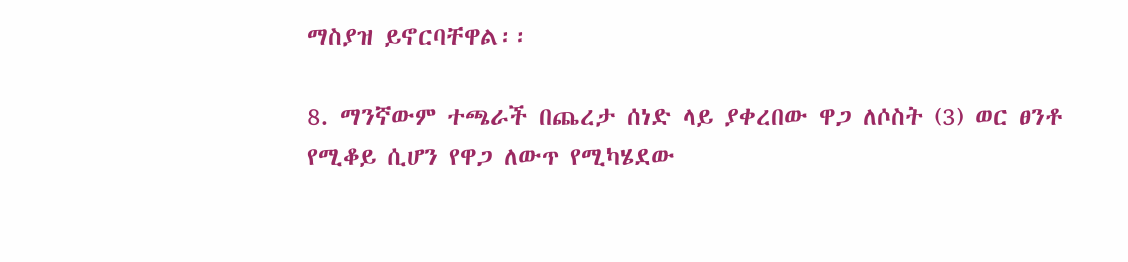ማስያዝ ይኖርባቸዋል፡፡

8. ማንኛውም ተጫራች በጨረታ ሰነድ ላይ ያቀረበው ዋጋ ለሶስት (3) ወር ፀንቶ የሚቆይ ሲሆን የዋጋ ለውጥ የሚካሄደው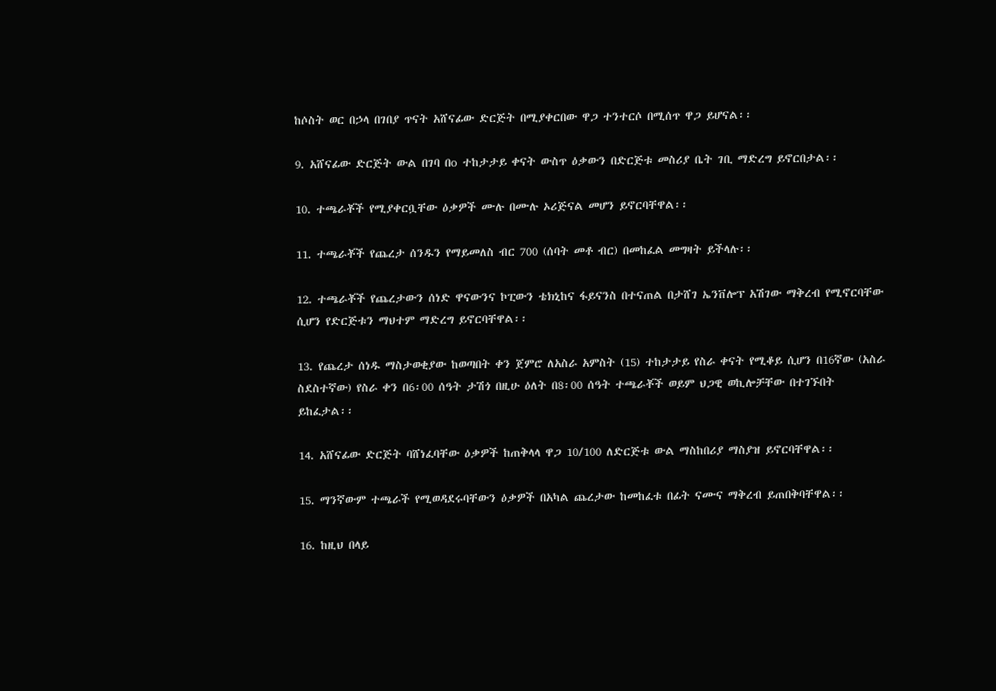ከሶስት ወር በኃላ በገበያ ጥናት አሸናፊው ድርጅት በሚያቀርበው ዋጋ ተንተርሶ በሚሰጥ ዋጋ ይሆናል፡፡

9. አሸናፊው ድርጅት ውል በገባ በo ተከታታይ ቀናት ውስጥ ዕቃውን በድርጅቱ መስሪያ ቤት ገቢ ማድረግ ይኖርበታል፡፡

10. ተጫራቾች የሚያቀርቧቸው ዕቃዎች ሙሉ በሙሉ ኦሪጅናል መሆን ይኖርባቸዋል፡፡

11. ተጫራቾች የጨረታ ሰንዱን የማይመለስ ብር 700 (ሰባት መቶ ብር) በመከፈል መግዛት ይችላሉ፡፡

12. ተጫራቾች የጨረታውን ሰነድ ዋናውንና ኮፒውን ቴክኒከና ፋይናንስ በተናጠል በታሸገ ኤንቨሎፕ አሽገው ማቅረብ የሚኖርባቸው ሲሆን የድርጅቱን ማህተም ማድረግ ይኖርባቸዋል፡፡

13. የጨረታ ሰነዱ ማስታወቂያው ከወጣበት ቀን ጀምሮ ለአስራ አምስት (15) ተከታታይ የስራ ቀናት የሚቆይ ሲሆን በ16ኛው (አስራ ስደስተኛው) የስራ ቀን በ6፡00 ሰዓት ታሽጎ በዚሁ ዕለት በ8፡00 ሰዓት ተጫራቾች ወይም ህጋዊ ወኪሎቻቸው በተገኙበት ይከፈታል፡፡

14. አሸናፊው ድርጅት ባሸነፈባቸው ዕቃዎች ከጠቅላላ ዋጋ 10/100 ለድርጅቱ ውል ማስከበሪያ ማስያዝ ይኖርባቸዋል፡፡

15. ማንኛውም ተጫራች የሚወዳደሩባቸውን ዕቃዎች በአካል ጨረታው ከመከፈቱ በፊት ናሙና ማቅረብ ይጠበቅባቸዋል፡፡

16. ከዚህ በላይ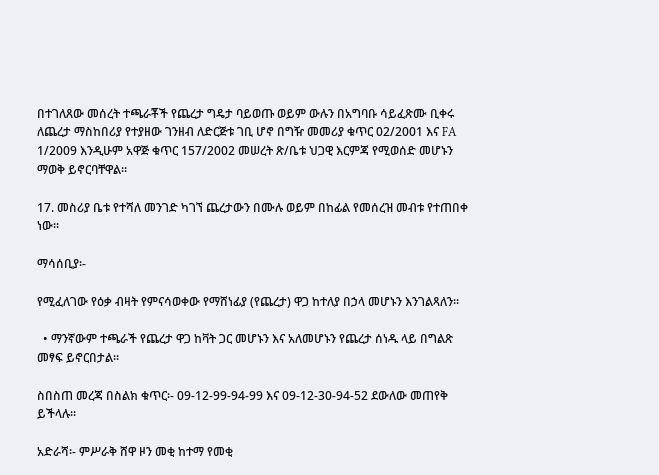በተገለጸው መሰረት ተጫራቾች የጨረታ ግዴታ ባይወጡ ወይም ውሉን በአግባቡ ሳይፈጽሙ ቢቀሩ ለጨረታ ማስከበሪያ የተያዘው ገንዘብ ለድርጅቱ ገቢ ሆኖ በግዥ መመሪያ ቁጥር 02/2001 እና FA 1/2009 እንዲሁም አዋጅ ቁጥር 157/2002 መሠረት ጽ/ቤቱ ህጋዊ እርምጃ የሚወሰድ መሆኑን ማወቅ ይኖርባቸዋል፡፡

17. መስሪያ ቤቱ የተሻለ መንገድ ካገኘ ጨረታውን በሙሉ ወይም በከፊል የመሰረዝ መብቱ የተጠበቀ ነው፡፡

ማሳሰቢያ፡-

የሚፈለገው የዕቃ ብዛት የምናሳወቀው የማሸነፊያ (የጨረታ) ዋጋ ከተለያ በኃላ መሆኑን እንገልጻለን፡፡

  • ማንኛውም ተጫራች የጨረታ ዋጋ ከቫት ጋር መሆኑን እና አለመሆኑን የጨረታ ሰነዱ ላይ በግልጽ መፃፍ ይኖርበታል፡፡

ስበስጠ መረጃ በስልክ ቁጥር፡- 09-12-99-94-99 እና 09-12-30-94-52 ደውለው መጠየቅ ይችላሉ፡፡

አድራሻ፡- ምሥራቅ ሸዋ ዞን መቂ ከተማ የመቂ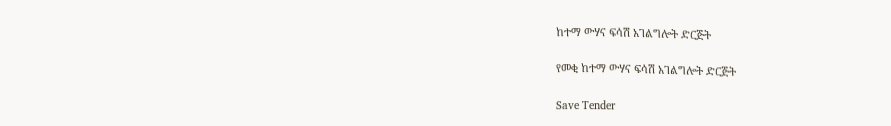ከተማ ውሃና ፍሳሽ አገልግሎት ድርጅት

የመቂ ከተማ ውሃና ፍሳሽ አገልግሎት ድርጅት

Save Tender